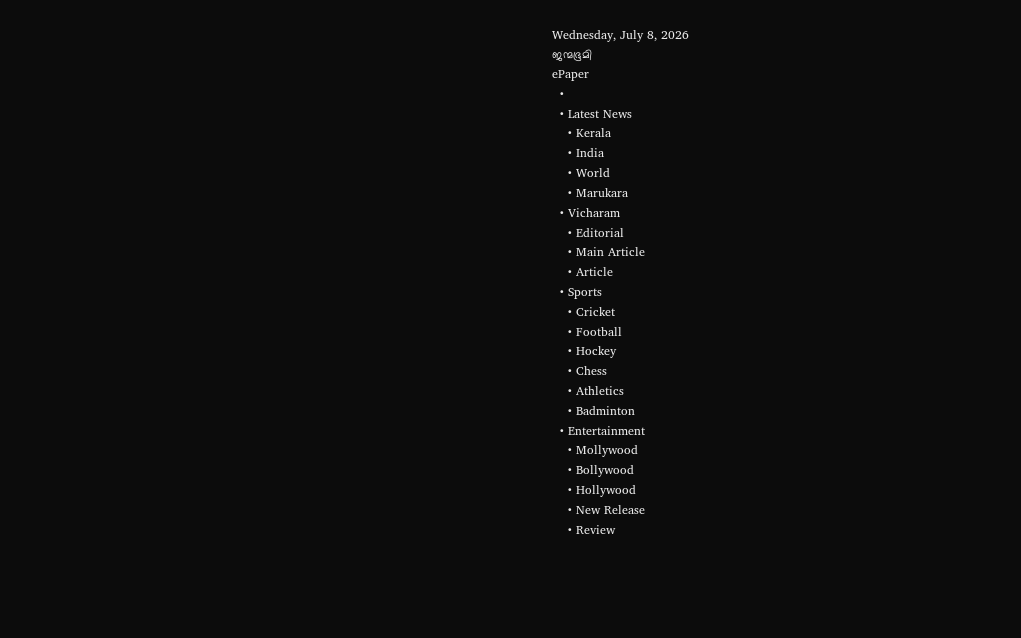Wednesday, July 8, 2026
ജന്മഭൂമി
ePaper
  •
  • Latest News
    • Kerala
    • India
    • World
    • Marukara
  • Vicharam
    • Editorial
    • Main Article
    • Article
  • Sports
    • Cricket
    • Football
    • Hockey
    • Chess
    • Athletics
    • Badminton
  • Entertainment
    • Mollywood
    • Bollywood
    • Hollywood
    • New Release
    • Review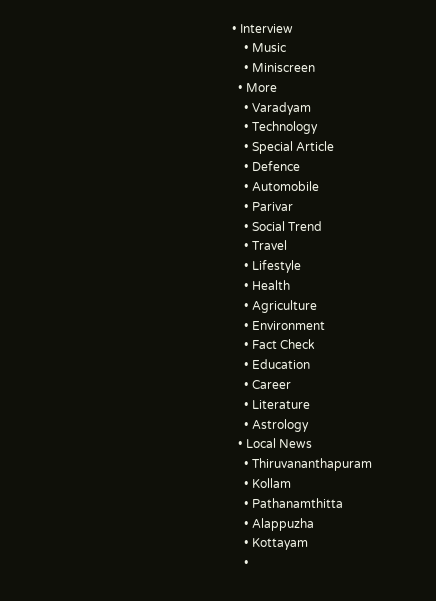• Interview
    • Music
    • Miniscreen
  • More
    • Varadyam
    • Technology
    • Special Article
    • Defence
    • Automobile
    • Parivar
    • Social Trend
    • Travel
    • Lifestyle
    • Health
    • Agriculture
    • Environment
    • Fact Check
    • Education
    • Career
    • Literature
    • Astrology
  • Local News
    • Thiruvananthapuram
    • Kollam
    • Pathanamthitta
    • Alappuzha
    • Kottayam
    •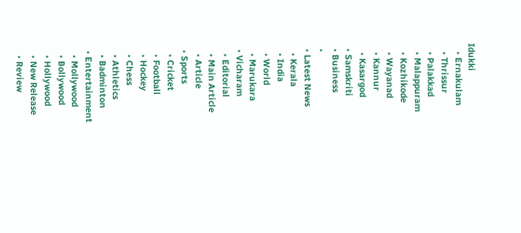Idukki
    • Ernakulam
    • Thrissur
    • Palakkad
    • Malappuram
    • Kozhikode
    • Wayanad
    • Kannur
    • Kasargod
  • Samskriti
  • Business
  •
  • Latest News
    • Kerala
    • India
    • World
    • Marukara
  • Vicharam
    • Editorial
    • Main Article
    • Article
  • Sports
    • Cricket
    • Football
    • Hockey
    • Chess
    • Athletics
    • Badminton
  • Entertainment
    • Mollywood
    • Bollywood
    • Hollywood
    • New Release
    • Review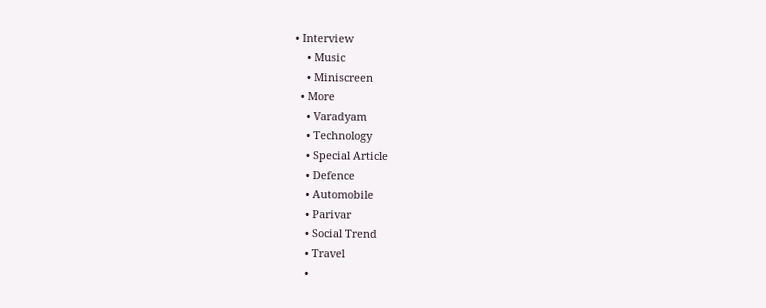• Interview
    • Music
    • Miniscreen
  • More
    • Varadyam
    • Technology
    • Special Article
    • Defence
    • Automobile
    • Parivar
    • Social Trend
    • Travel
    •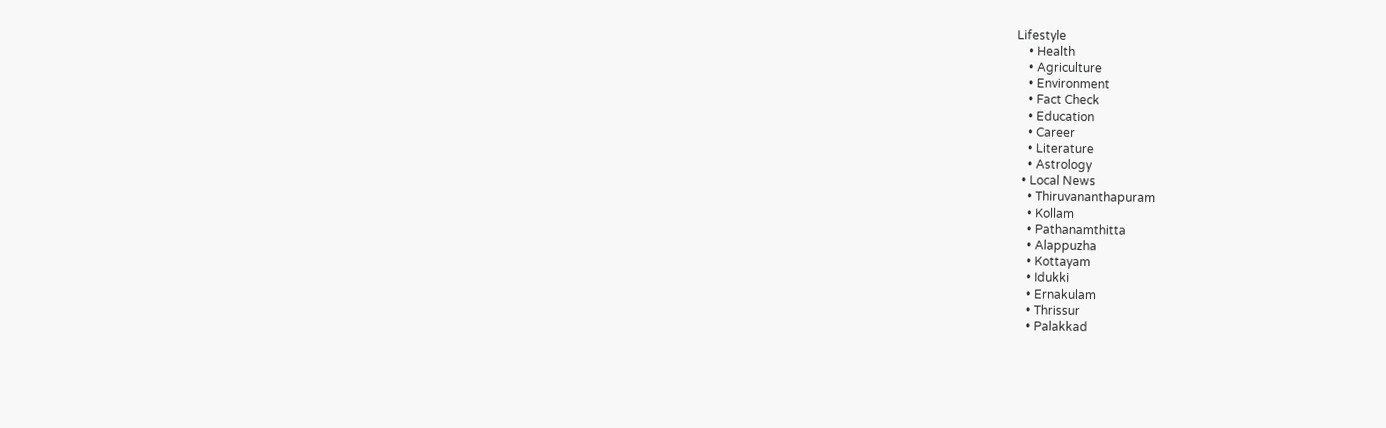Lifestyle
    • Health
    • Agriculture
    • Environment
    • Fact Check
    • Education
    • Career
    • Literature
    • Astrology
  • Local News
    • Thiruvananthapuram
    • Kollam
    • Pathanamthitta
    • Alappuzha
    • Kottayam
    • Idukki
    • Ernakulam
    • Thrissur
    • Palakkad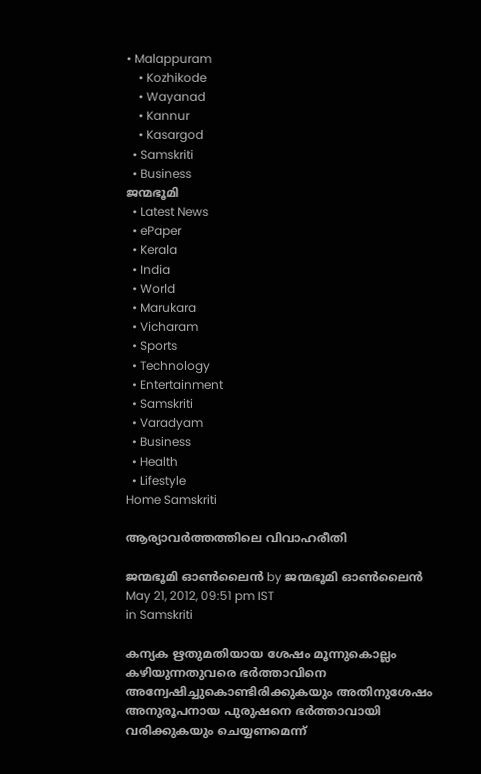• Malappuram
    • Kozhikode
    • Wayanad
    • Kannur
    • Kasargod
  • Samskriti
  • Business
ജന്മഭൂമി
  • Latest News
  • ePaper
  • Kerala
  • India
  • World
  • Marukara
  • Vicharam
  • Sports
  • Technology
  • Entertainment
  • Samskriti
  • Varadyam
  • Business
  • Health
  • Lifestyle
Home Samskriti

ആര്യാവര്‍ത്തത്തിലെ വിവാഹരീതി

ജന്മഭൂമി ഓണ്‍ലൈന്‍ by ജന്മഭൂമി ഓണ്‍ലൈന്‍
May 21, 2012, 09:51 pm IST
in Samskriti

കന്യക ഋതുമതിയായ ശേഷം മൂന്നുകൊല്ലം കഴിയുന്നതുവരെ ഭര്‍ത്താവിനെ അന്വേഷിച്ചുകൊണ്ടിരിക്കുകയും അതിനുശേഷം അനുരൂപനായ പുരുഷനെ ഭര്‍ത്താവായി വരിക്കുകയും ചെയ്യണമെന്ന്‌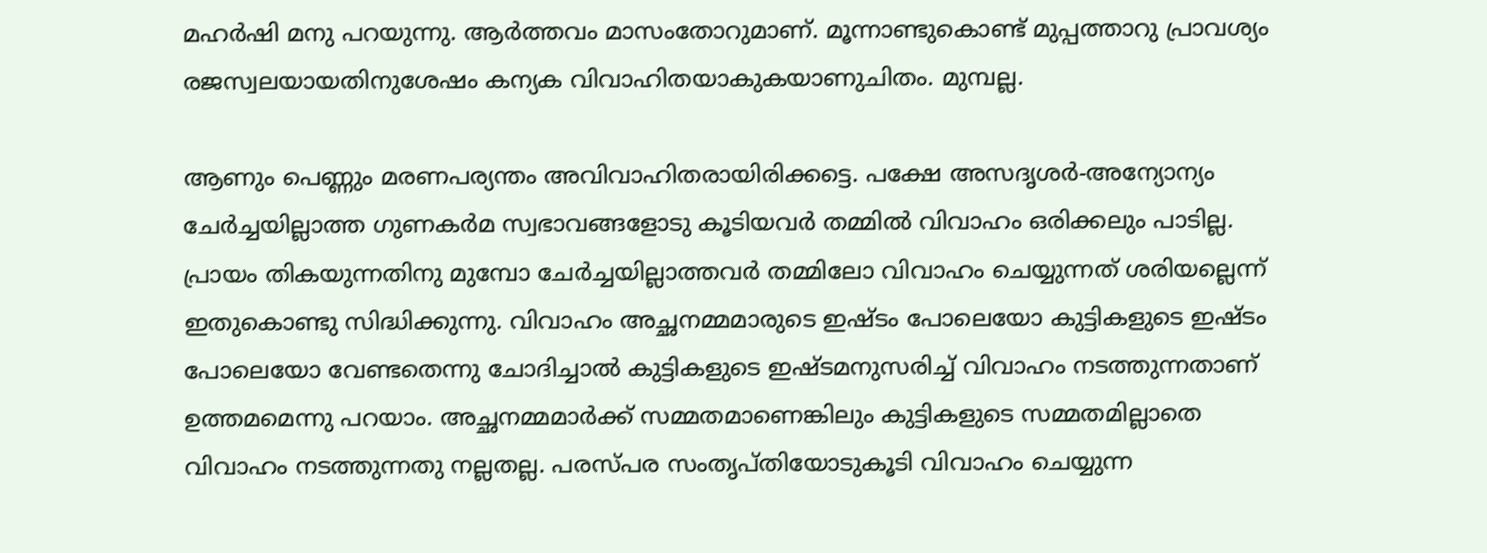മഹര്‍ഷി മനു പറയുന്നു. ആര്‍ത്തവം മാസംതോറുമാണ്‌. മൂന്നാണ്ടുകൊണ്ട്‌ മുപ്പത്താറു പ്രാവശ്യം രജസ്വലയായതിനുശേഷം കന്യക വിവാഹിതയാകുകയാണുചിതം. മുമ്പല്ല.

ആണും പെണ്ണും മരണപര്യന്തം അവിവാഹിതരായിരിക്കട്ടെ. പക്ഷേ അസദൃശര്‍-അന്യോന്യം ചേര്‍ച്ചയില്ലാത്ത ഗുണകര്‍മ സ്വഭാവങ്ങളോടു കൂടിയവര്‍ തമ്മില്‍ വിവാഹം ഒരിക്കലും പാടില്ല. പ്രായം തികയുന്നതിനു മുമ്പോ ചേര്‍ച്ചയില്ലാത്തവര്‍ തമ്മിലോ വിവാഹം ചെയ്യുന്നത്‌ ശരിയല്ലെന്ന്‌ ഇതുകൊണ്ടു സിദ്ധിക്കുന്നു. വിവാഹം അച്ഛനമ്മമാരുടെ ഇഷ്ടം പോലെയോ കുട്ടികളുടെ ഇഷ്ടം പോലെയോ വേണ്ടതെന്നു ചോദിച്ചാല്‍ കുട്ടികളുടെ ഇഷ്ടമനുസരിച്ച്‌ വിവാഹം നടത്തുന്നതാണ്‌ ഉത്തമമെന്നു പറയാം. അച്ഛനമ്മമാര്‍ക്ക്‌ സമ്മതമാണെങ്കിലും കുട്ടികളുടെ സമ്മതമില്ലാതെ വിവാഹം നടത്തുന്നതു നല്ലതല്ല. പരസ്പര സംതൃപ്തിയോടുകൂടി വിവാഹം ചെയ്യുന്ന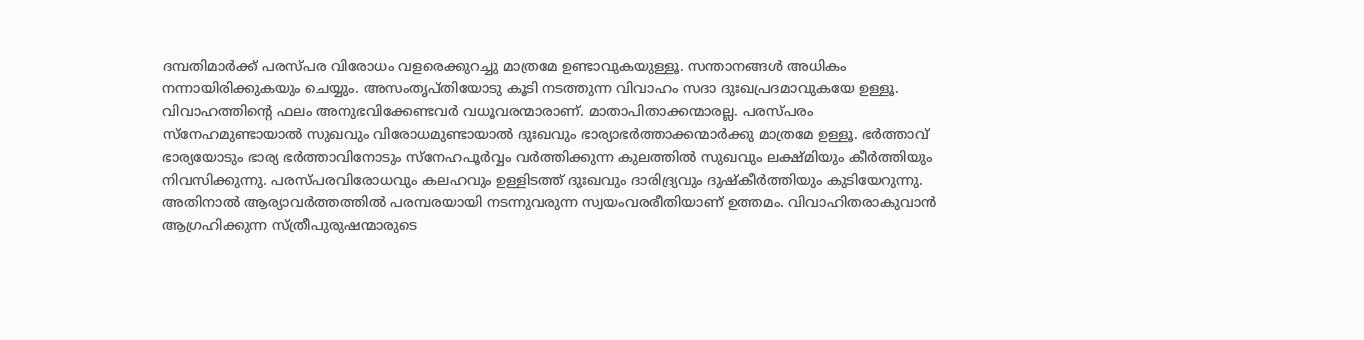ദമ്പതിമാര്‍ക്ക്‌ പരസ്പര വിരോധം വളരെക്കുറച്ചു മാത്രമേ ഉണ്ടാവുകയുള്ളൂ. സന്താനങ്ങള്‍ അധികം നന്നായിരിക്കുകയും ചെയ്യും. അസംതൃപ്തിയോടു കൂടി നടത്തുന്ന വിവാഹം സദാ ദുഃഖപ്രദമാവുകയേ ഉള്ളൂ. വിവാഹത്തിന്റെ ഫലം അനുഭവിക്കേണ്ടവര്‍ വധൂവരന്മാരാണ്‌. മാതാപിതാക്കന്മാരല്ല. പരസ്പരം സ്നേഹമുണ്ടായാല്‍ സുഖവും വിരോധമുണ്ടായാല്‍ ദുഃഖവും ഭാര്യാഭര്‍ത്താക്കന്മാര്‍ക്കു മാത്രമേ ഉള്ളൂ. ഭര്‍ത്താവ്‌ ഭാര്യയോടും ഭാര്യ ഭര്‍ത്താവിനോടും സ്നേഹപൂര്‍വ്വം വര്‍ത്തിക്കുന്ന കുലത്തില്‍ സുഖവും ലക്ഷ്മിയും കീര്‍ത്തിയും നിവസിക്കുന്നു. പരസ്പരവിരോധവും കലഹവും ഉള്ളിടത്ത്‌ ദുഃഖവും ദാരിദ്ര്യവും ദുഷ്കീര്‍ത്തിയും കുടിയേറുന്നു. അതിനാല്‍ ആര്യാവര്‍ത്തത്തില്‍ പരമ്പരയായി നടന്നുവരുന്ന സ്വയംവരരീതിയാണ്‌ ഉത്തമം. വിവാഹിതരാകുവാന്‍ ആഗ്രഹിക്കുന്ന സ്ത്രീപുരുഷന്മാരുടെ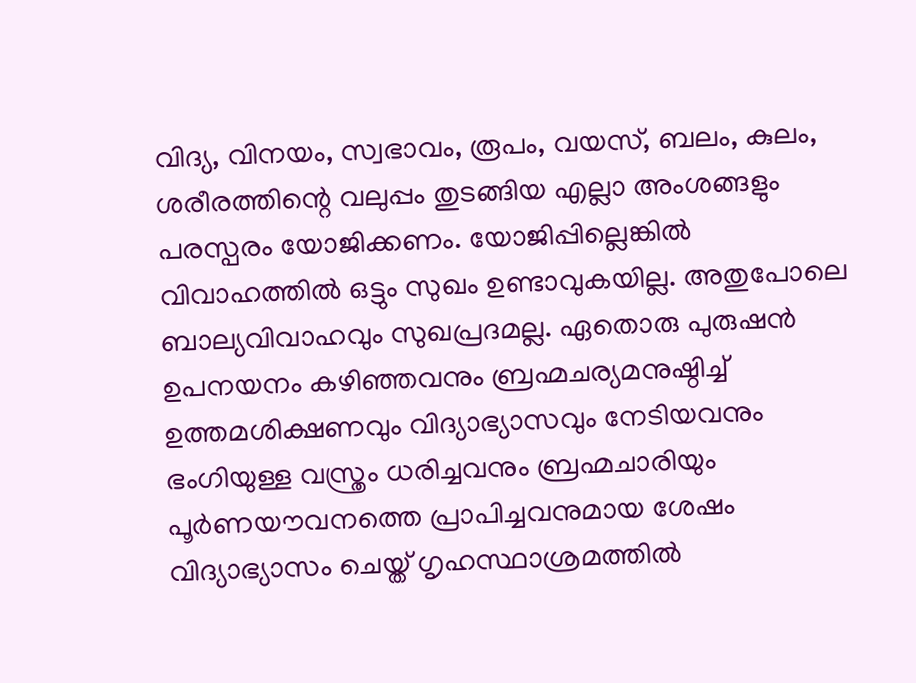വിദ്യ, വിനയം, സ്വഭാവം, രൂപം, വയസ്‌, ബലം, കുലം, ശരീരത്തിന്റെ വലുപ്പം തുടങ്ങിയ എല്ലാ അംശങ്ങളും പരസ്പരം യോജിക്കണം. യോജിപ്പില്ലെങ്കില്‍ വിവാഹത്തില്‍ ഒട്ടും സുഖം ഉണ്ടാവുകയില്ല. അതുപോലെ ബാല്യവിവാഹവും സുഖപ്രദമല്ല. ഏതൊരു പുരുഷന്‍ ഉപനയനം കഴിഞ്ഞവനും ബ്രഹ്മചര്യമനുഷ്ഠിച്ച്‌ ഉത്തമശിക്ഷണവും വിദ്യാഭ്യാസവും നേടിയവനും ഭംഗിയുള്ള വസ്ത്രം ധരിച്ചവനും ബ്രഹ്മചാരിയും പൂര്‍ണയൗവനത്തെ പ്രാപിച്ചവനുമായ ശേഷം വിദ്യാഭ്യാസം ചെയ്ത്‌ ഗൃഹസ്ഥാശ്രമത്തില്‍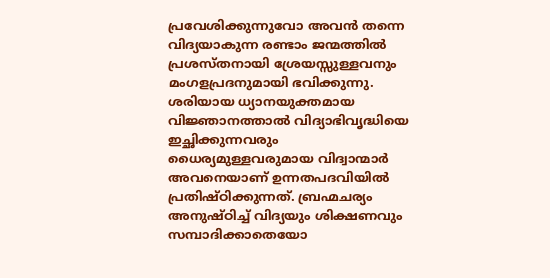പ്രവേശിക്കുന്നുവോ അവന്‍ തന്നെ വിദ്യയാകുന്ന രണ്ടാം ജന്മത്തില്‍ പ്രശസ്തനായി ശ്രേയസ്സുള്ളവനും മംഗളപ്രദനുമായി ഭവിക്കുന്നു. ശരിയായ ധ്യാനയുക്തമായ വിജ്ഞാനത്താല്‍ വിദ്യാഭിവൃദ്ധിയെ ഇച്ഛിക്കുന്നവരും ധൈര്യമുള്ളവരുമായ വിദ്വാന്മാര്‍ അവനെയാണ്‌ ഉന്നതപദവിയില്‍ പ്രതിഷ്ഠിക്കുന്നത്‌. ബ്രഹ്മചര്യം അനുഷ്ഠിച്ച്‌ വിദ്യയും ശിക്ഷണവും സമ്പാദിക്കാതെയോ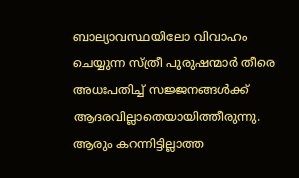ബാല്യാവസ്ഥയിലോ വിവാഹം ചെയ്യുന്ന സ്ത്രീ പുരുഷന്മാര്‍ തീരെ അധഃപതിച്ച്‌ സജ്ജനങ്ങള്‍ക്ക്‌ ആദരവില്ലാതെയായിത്തീരുന്നു. ആരും കറന്നിട്ടില്ലാത്ത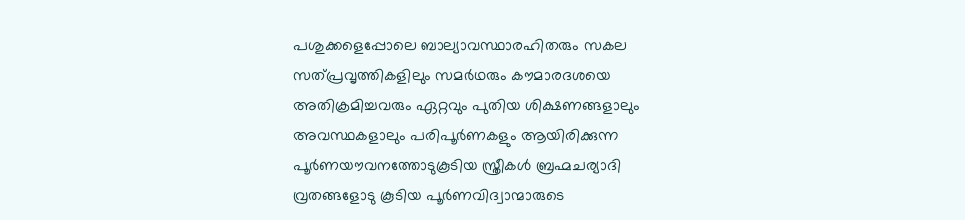പശുക്കളെപ്പോലെ ബാല്യാവസ്ഥാരഹിതരും സകല സത്പ്രവൃത്തികളിലും സമര്‍ഥരും കൗമാരദശയെ അതിക്രമിച്ചവരും ഏറ്റവും പുതിയ ശിക്ഷണങ്ങളാലും അവസ്ഥകളാലും പരിപൂര്‍ണകളും ആയിരിക്കുന്ന പൂര്‍ണയൗവനത്തോടുകൂടിയ സ്ത്രീകള്‍ ബ്രഹ്മചര്യാദി വ്രതങ്ങളോടു കൂടിയ പൂര്‍ണവിദ്വാന്മാരുടെ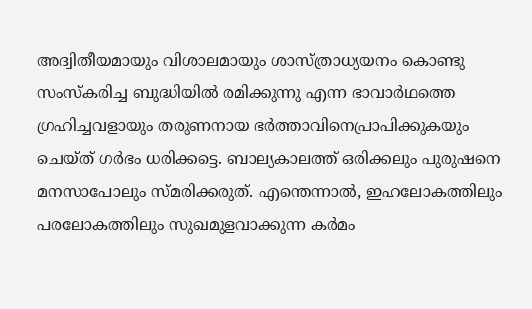അദ്വിതീയമായും വിശാലമായും ശാസ്ത്രാധ്യയനം കൊണ്ടു സംസ്കരിച്ച ബുദ്ധിയില്‍ രമിക്കുന്നു എന്ന ഭാവാര്‍ഥത്തെ ഗ്രഹിച്ചവളായും തരുണനായ ഭര്‍ത്താവിനെപ്രാപിക്കുകയും ചെയ്ത്‌ ഗര്‍ഭം ധരിക്കട്ടെ. ബാല്യകാലത്ത്‌ ഒരിക്കലും പുരുഷനെ മനസാപോലും സ്മരിക്കരുത്‌. എന്തെന്നാല്‍, ഇഹലോകത്തിലും പരലോകത്തിലും സുഖമുളവാക്കുന്ന കര്‍മം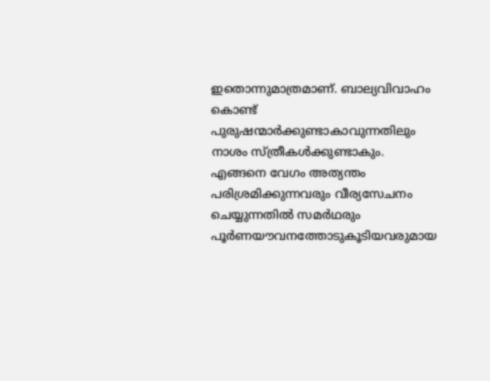ഇതൊന്നുമാത്രമാണ്‌. ബാല്യവിവാഹം കൊണ്ട്‌ പുരുഷന്മാര്‍ക്കുണ്ടാകാവുന്നതിലും നാശം സ്ത്രീകള്‍ക്കുണ്ടാകും. എങ്ങനെ വേഗം അത്യന്തം പരിശ്രമിക്കുന്നവരും വീര്യസേചനം ചെയ്യുന്നതില്‍ സമര്‍ഥരും പൂര്‍ണയൗവനത്തോടുകൂടിയവരുമായ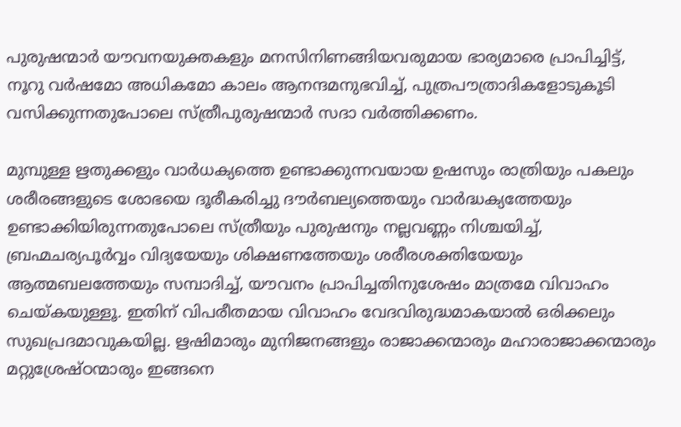പുരുഷന്മാര്‍ യൗവനയുക്തകളും മനസിനിണങ്ങിയവരുമായ ഭാര്യമാരെ പ്രാപിച്ചിട്ട്‌, നൂറു വര്‍ഷമോ അധികമോ കാലം ആനന്ദമനുഭവിച്ച്‌, പുത്രപൗത്രാദികളോടുകൂടി വസിക്കുന്നതുപോലെ സ്ത്രീപുരുഷന്മാര്‍ സദാ വര്‍ത്തിക്കണം.

മുമ്പുള്ള ഋതുക്കളും വാര്‍ധക്യത്തെ ഉണ്ടാക്കുന്നവയായ ഉഷസും രാത്രിയും പകലും ശരീരങ്ങളുടെ ശോഭയെ ദൂരീകരിച്ചു ദൗര്‍ബല്യത്തെയും വാര്‍ദ്ധക്യത്തേയും ഉണ്ടാക്കിയിരുന്നതുപോലെ സ്ത്രീയും പുരുഷനും നല്ലവണ്ണം നിശ്ചയിച്ച്‌, ബ്രഹ്മചര്യപൂര്‍വ്വം വിദ്യയേയും ശിക്ഷണത്തേയും ശരീരശക്തിയേയും ആത്മബലത്തേയും സമ്പാദിച്ച്‌, യൗവനം പ്രാപിച്ചതിനുശേഷം മാത്രമേ വിവാഹം ചെയ്‌കയുള്ളൂ. ഇതിന്‌ വിപരീതമായ വിവാഹം വേദവിരുദ്ധമാകയാല്‍ ഒരിക്കലും സുഖപ്രദമാവുകയില്ല. ഋഷിമാരും മുനിജനങ്ങളും രാജാക്കന്മാരും മഹാരാജാക്കന്മാരും മറ്റുശ്രേഷ്ഠന്മാരും ഇങ്ങനെ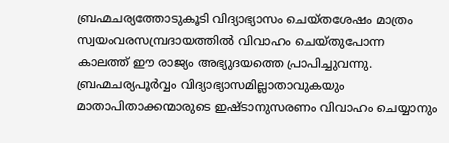ബ്രഹ്മചര്യത്തോടുകൂടി വിദ്യാഭ്യാസം ചെയ്തശേഷം മാത്രം സ്വയംവരസമ്പ്രദായത്തില്‍ വിവാഹം ചെയ്തുപോന്ന കാലത്ത്‌ ഈ രാജ്യം അഭ്യുദയത്തെ പ്രാപിച്ചുവന്നു. ബ്രഹ്മചര്യപൂര്‍വ്വം വിദ്യാഭ്യാസമില്ലാതാവുകയും മാതാപിതാക്കന്മാരുടെ ഇഷ്ടാനുസരണം വിവാഹം ചെയ്യാനും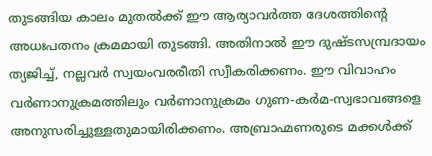തുടങ്ങിയ കാലം മുതല്‍ക്ക്‌ ഈ ആര്യാവര്‍ത്ത ദേശത്തിന്റെ അധഃപതനം ക്രമമായി തുടങ്ങി. അതിനാല്‍ ഈ ദുഷ്ടസമ്പ്രദായം ത്യജിച്ച്‌, നല്ലവര്‍ സ്വയംവരരീതി സ്വീകരിക്കണം. ഈ വിവാഹം വര്‍ണാനുക്രമത്തിലും വര്‍ണാനുക്രമം ഗുണ-കര്‍മ-സ്വഭാവങ്ങളെ അനുസരിച്ചുള്ളതുമായിരിക്കണം. അബ്രാഹ്മണരുടെ മക്കള്‍ക്ക്‌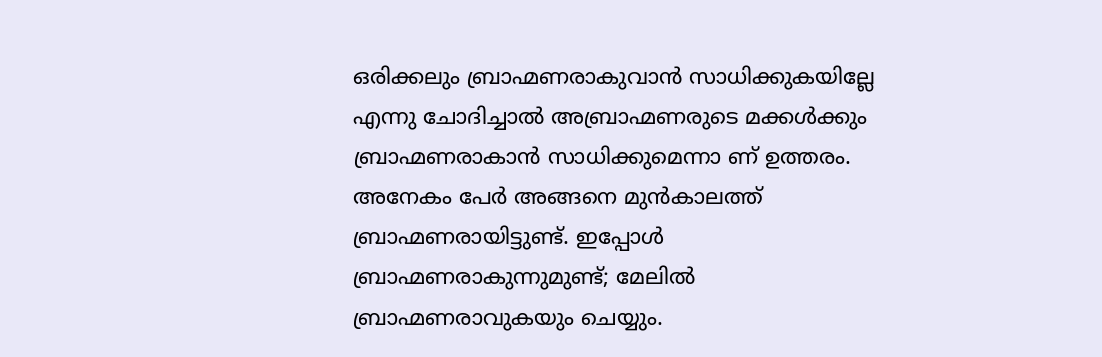ഒരിക്കലും ബ്രാഹ്മണരാകുവാന്‍ സാധിക്കുകയില്ലേ എന്നു ചോദിച്ചാല്‍ അബ്രാഹ്മണരുടെ മക്കള്‍ക്കും ബ്രാഹ്മണരാകാന്‍ സാധിക്കുമെന്നാ ണ്‌ ഉത്തരം. അനേകം പേര്‍ അങ്ങനെ മുന്‍കാലത്ത്‌ ബ്രാഹ്മണരായിട്ടുണ്ട്‌. ഇപ്പോള്‍ ബ്രാഹ്മണരാകുന്നുമുണ്ട്‌; മേലില്‍ ബ്രാഹ്മണരാവുകയും ചെയ്യും.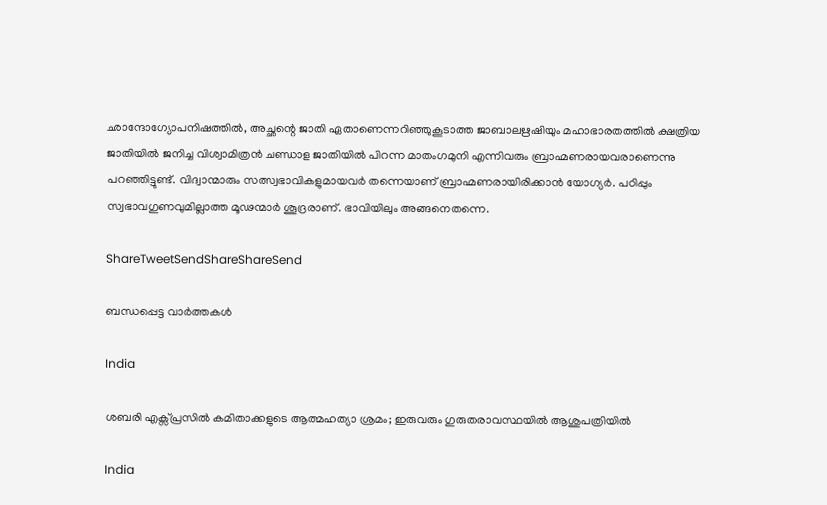ഛാന്ദോഗ്യോപനിഷത്തില്‍, അച്ഛന്റെ ജാതി ഏതാണെന്നറിഞ്ഞുകൂടാത്ത ജാബാലഋഷിയും മഹാഭാരതത്തില്‍ ക്ഷത്രിയ ജാതിയില്‍ ജനിച്ച വിശ്വാമിത്രന്‍ ചണ്ഡാള ജാതിയില്‍ പിറന്ന മാതംഗമുനി എന്നിവരും ബ്രാഹ്മണരായവരാണെന്നു പറഞ്ഞിട്ടുണ്ട്‌. വിദ്വാന്മാരും സത്സ്വഭാവികളുമായവര്‍ തന്നെയാണ്‌ ബ്രാഹ്മണരായിരിക്കാന്‍ യോഗ്യര്‍. പഠിപ്പും സ്വഭാവഗുണവുമില്ലാത്ത മൂഢന്മാര്‍ ശൂദ്രരാണ്‌. ഭാവിയിലും അങ്ങനെതന്നെ.

ShareTweetSendShareShareSend

ബന്ധപ്പെട്ട വാര്‍ത്തകള്‍

India

ശബരി എക്സ്പ്രസിൽ കമിതാക്കളുടെ ആത്മഹത്യാ ശ്രമം; ഇരുവരും ഗുരുതരാവസ്ഥയിൽ ആശുപത്രിയിൽ

India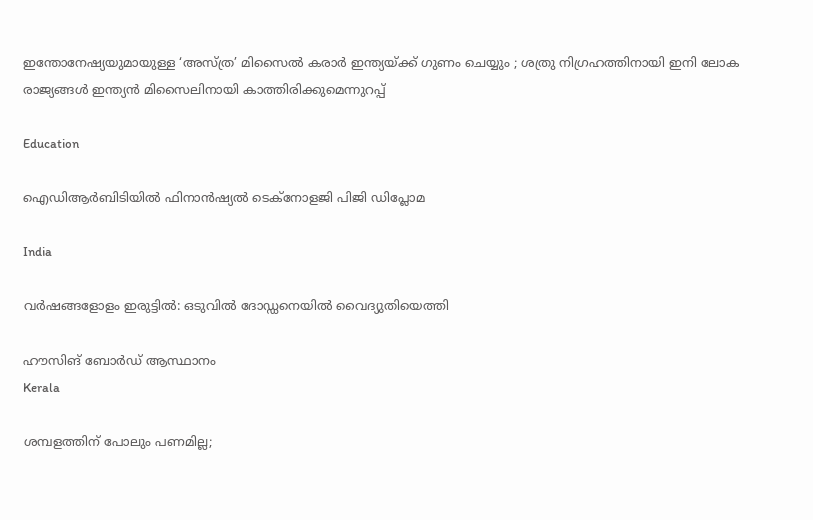ഇന്തോനേഷ്യയുമായുള്ള ‘അസ്‌ത്ര’ മിസൈൽ കരാർ ഇന്ത്യയ്‌ക്ക് ഗുണം ചെയ്യും ; ശത്രു നിഗ്രഹത്തിനായി ഇനി ലോക രാജ്യങ്ങൾ ഇന്ത്യൻ മിസൈലിനായി കാത്തിരിക്കുമെന്നുറപ്പ്

Education

ഐഡിആര്‍ബിടിയില്‍ ഫിനാന്‍ഷ്യല്‍ ടെക്‌നോളജി പിജി ഡിപ്ലോമ

India

വര്‍ഷങ്ങളോളം ഇരുട്ടില്‍: ഒടുവില്‍ ദോഡ്ഡനെയില്‍ വൈദ്യുതിയെത്തി

ഹൗസിങ് ബോര്‍ഡ് ആസ്ഥാനം
Kerala

ശമ്പളത്തിന് പോലും പണമില്ല;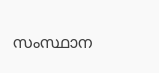സംസ്ഥാന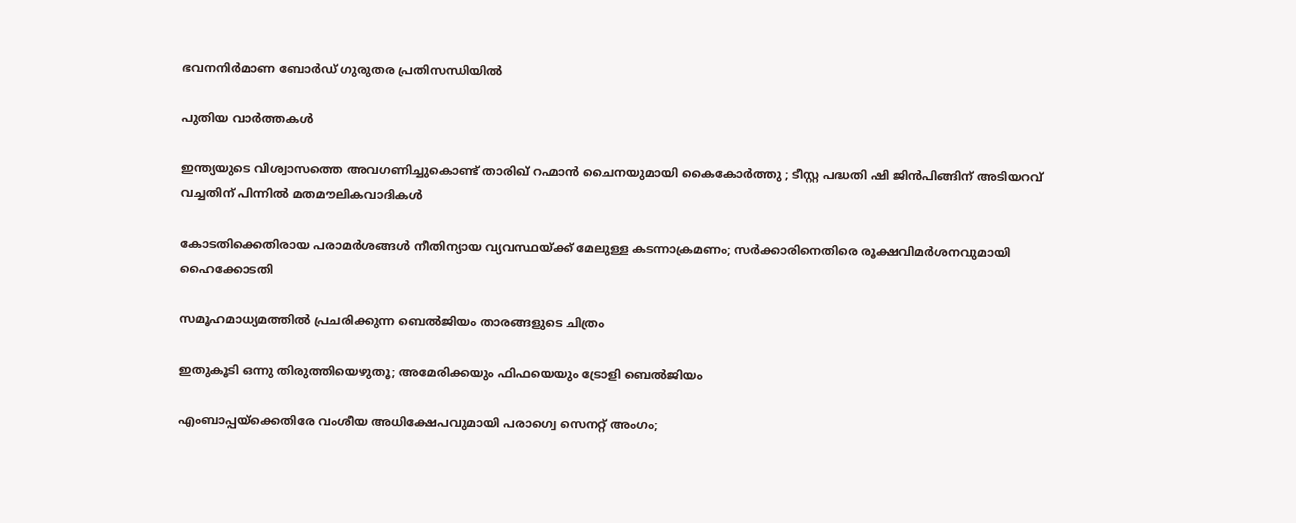ഭവനനിര്‍മാണ ബോര്‍ഡ് ഗുരുതര പ്രതിസന്ധിയില്‍

പുതിയ വാര്‍ത്തകള്‍

ഇന്ത്യയുടെ വിശ്വാസത്തെ അവഗണിച്ചുകൊണ്ട് താരിഖ് റഹ്മാൻ ചൈനയുമായി കൈകോർത്തു ; ടീസ്റ്റ പദ്ധതി ഷി ജിൻപിങ്ങിന് അടിയറവ് വച്ചതിന് പിന്നിൽ മതമൗലികവാദികൾ

കോടതിക്കെതിരായ പരാമർശങ്ങൾ നീതിന്യായ വ്യവസ്ഥയ്‌ക്ക് മേലുള്ള കടന്നാക്രമണം; സർക്കാരിനെതിരെ രൂക്ഷവിമർശനവുമായി ഹൈക്കോടതി

സമൂഹമാധ്യമത്തില്‍ പ്രചരിക്കുന്ന ബെല്‍ജിയം താരങ്ങളുടെ ചിത്രം

ഇതുകൂടി ഒന്നു തിരുത്തിയെഴുതൂ; അമേരിക്കയും ഫിഫയെയും ട്രോളി ബെല്‍ജിയം

എംബാപ്പയ്‌ക്കെതിരേ വംശീയ അധിക്ഷേപവുമായി പരാഗ്വെ സെനറ്റ് അംഗം;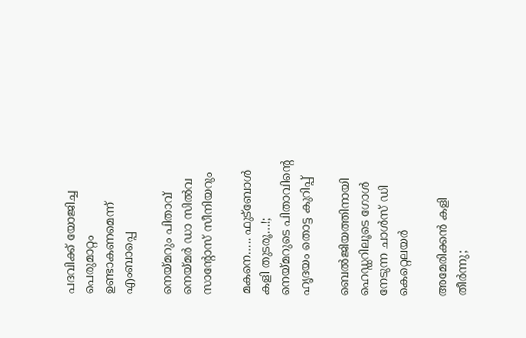പദവിക്ക് യോജിച്ച പെരുമാറ്റം ഉണ്ടാകണമെന്ന് എംബാപ്പെ

നെയ്മറും പിതാവ് നെയ്മര്‍ ഡാ സില്‍വ സാന്റോസ് സീനിയറും

മകനെ….. ഫുട്‌ബോള്‍ കളി തുടരൂ…!; നെയ്‌മറുടെ പിതാവിന്റെ ഹൃദയം തൊട്ട കുറിപ്പ്

ബെല്‍ജിയത്തിനായി ഹെഡ്ഡറിലൂടെ ഗോള്‍ നേടുന്ന ചാള്‍സ് ഡി കെറ്റെലയര്‍

അമേരിക്കന്‍ കളി തീര്‍ന്നു;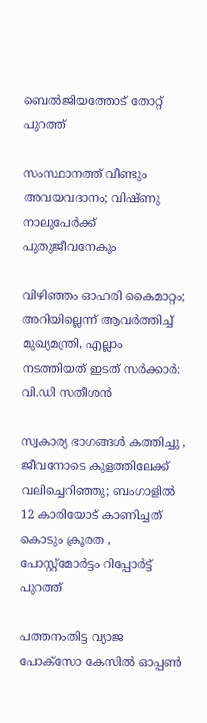ബെല്‍ജിയത്തോട് തോറ്റ് പുറത്ത്

സംസ്ഥാനത്ത് വീണ്ടും അവയവദാനം; വിഷ്ണു നാലുപേര്‍ക്ക് പുതുജീവനേകും

വിഴിഞ്ഞം ഓഹരി കൈമാറ്റം; അറിയില്ലെന്ന് ആവര്‍ത്തിച്ച് മുഖ്യമന്ത്രി, എല്ലാം നടത്തിയത് ഇടത് സർക്കാർ: വി.ഡി സതീശൻ

സ്വകാര്യ ഭാഗങ്ങൾ കത്തിച്ചു , ജീവനോടെ കുളത്തിലേക്ക് വലിച്ചെറിഞ്ഞു; ബംഗാളിൽ 12 കാരിയോട് കാണിച്ചത് കൊടും ക്രൂരത , പോസ്റ്റ്‌മോർട്ടം റിപ്പോർട്ട് പുറത്ത്

പത്തനംതിട്ട വ്യാജ പോക്‌സോ കേസില്‍ ഓപ്പൺ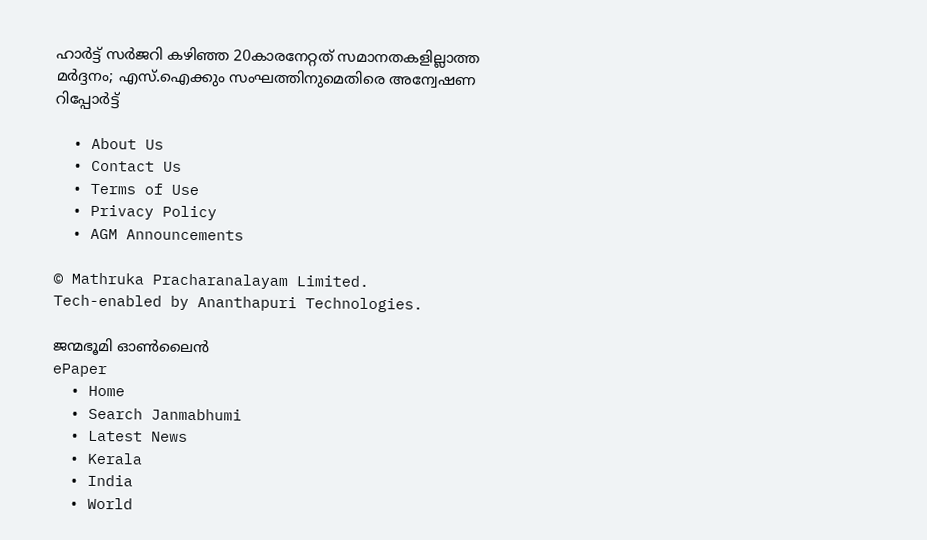ഹാർട്ട് സർജറി കഴിഞ്ഞ 20കാരനേറ്റത് സമാനതകളില്ലാത്ത മർദ്ദനം; എസ്.ഐക്കും സംഘത്തിനുമെതിരെ അന്വേഷണ റിപ്പോര്‍ട്ട്

  • About Us
  • Contact Us
  • Terms of Use
  • Privacy Policy
  • AGM Announcements

© Mathruka Pracharanalayam Limited.
Tech-enabled by Ananthapuri Technologies.

ജന്മഭൂമി ഓണ്‍ലൈന്‍
ePaper
  • Home
  • Search Janmabhumi
  • Latest News
  • Kerala
  • India
  • World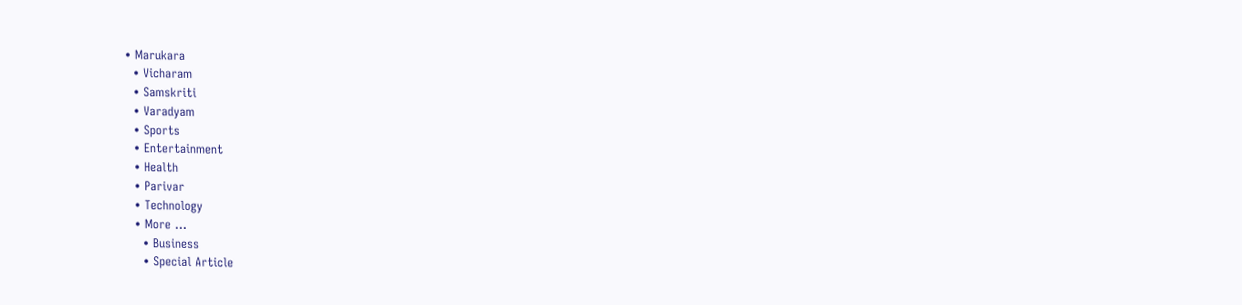• Marukara
  • Vicharam
  • Samskriti
  • Varadyam
  • Sports
  • Entertainment
  • Health
  • Parivar
  • Technology
  • More …
    • Business
    • Special Article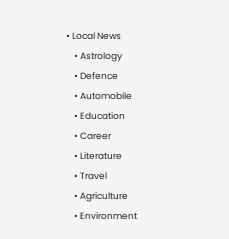• Local News
    • Astrology
    • Defence
    • Automobile
    • Education
    • Career
    • Literature
    • Travel
    • Agriculture
    • Environment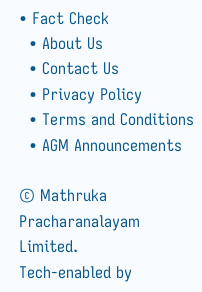• Fact Check
  • About Us
  • Contact Us
  • Privacy Policy
  • Terms and Conditions
  • AGM Announcements

© Mathruka Pracharanalayam Limited.
Tech-enabled by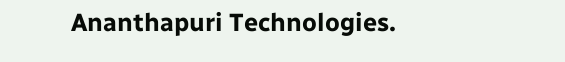Ananthapuri Technologies.